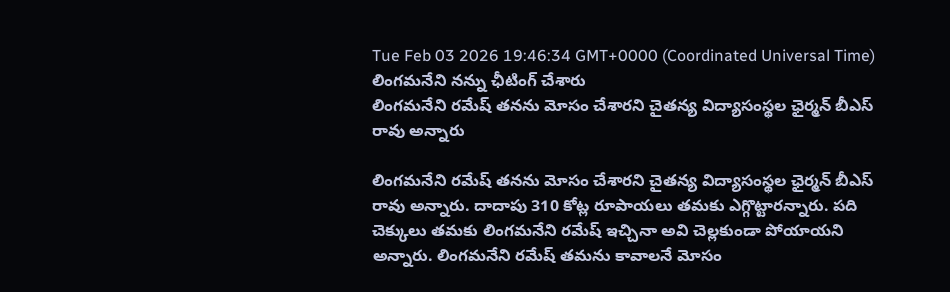Tue Feb 03 2026 19:46:34 GMT+0000 (Coordinated Universal Time)
లింగమనేని నన్ను ఛీటింగ్ చేశారు
లింగమనేని రమేష్ తనను మోసం చేశారని చైతన్య విద్యాసంస్థల ఛైర్మన్ బీఎస్ రావు అన్నారు

లింగమనేని రమేష్ తనను మోసం చేశారని చైతన్య విద్యాసంస్థల ఛైర్మన్ బీఎస్ రావు అన్నారు. దాదాపు 310 కోట్ల రూపాయలు తమకు ఎగ్గొట్టారన్నారు. పది చెక్కులు తమకు లింగమనేని రమేష్ ఇచ్చినా అవి చెల్లకుండా పోయాయని అన్నారు. లింగమనేని రమేష్ తమను కావాలనే మోసం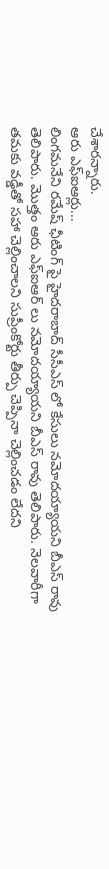చేశారన్నారు.
ఆరు ఎఫ్ఐఆర్లు...
లింగమనేని రమేష్ ఛీటింగ్ పై హైదరాబాద్ సీసీఎస్ లో కేసులు నమోదయ్యాయని బీఎస్ రావు తెలిపారు. మొత్తం ఆరు ఎఫ్ఐఆర్ లు నమోదయ్యాయని బీఎస్ రావు తెలిపారు. నెలవారీగా తమకు వడ్డీతో సహా చెల్లించాలని సుప్రీంకోర్టు తీర్పు చెప్పినా చెల్లించడం లేదని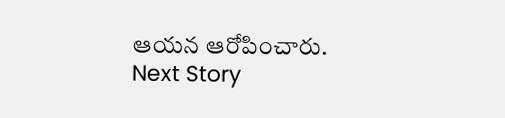ఆయన ఆరోపించారు.
Next Story